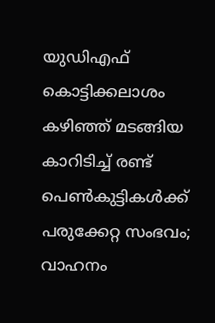യുഡിഎഫ് കൊട്ടിക്കലാശം കഴിഞ്ഞ് മടങ്ങിയ കാറിടിച്ച് രണ്ട് പെൺകുട്ടികൾക്ക് പരുക്കേറ്റ സംഭവം; വാഹനം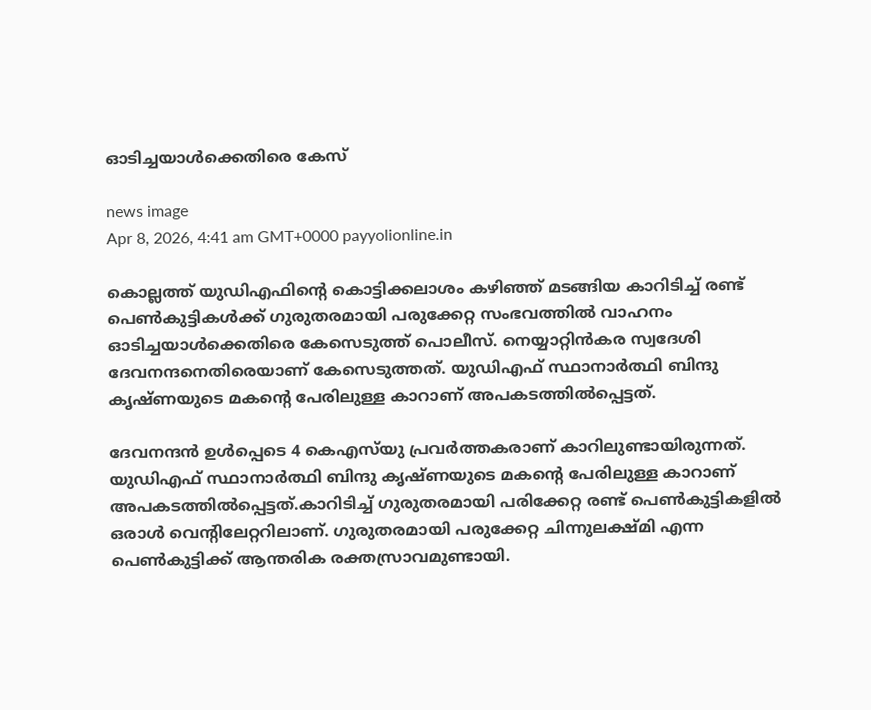ഓടിച്ചയാൾക്കെതിരെ കേസ്

news image
Apr 8, 2026, 4:41 am GMT+0000 payyolionline.in

കൊല്ലത്ത് യുഡിഎഫിന്റെ കൊട്ടിക്കലാശം കഴിഞ്ഞ് മടങ്ങിയ കാറിടിച്ച് രണ്ട് പെൺകുട്ടികൾക്ക് ഗുരുതരമായി പരുക്കേറ്റ സംഭവത്തിൽ വാഹനം ഓടിച്ചയാൾക്കെതിരെ കേസെടുത്ത് പൊലീസ്. നെയ്യാറ്റിൻകര സ്വദേശി ദേവനന്ദനെതിരെയാണ് കേസെടുത്തത്. യുഡിഎഫ് സ്ഥാനാർത്ഥി ബിന്ദു കൃഷ്ണയുടെ മകന്റെ പേരിലുള്ള കാറാണ് അപകടത്തിൽപ്പെട്ടത്.

ദേവനന്ദൻ ഉൾപ്പെടെ 4 കെഎസ്‌യു പ്രവർത്തകരാണ് കാറിലുണ്ടായിരുന്നത്. യുഡിഎഫ് സ്ഥാനാർത്ഥി ബിന്ദു കൃഷ്ണയുടെ മകന്റെ പേരിലുള്ള കാറാണ് അപകടത്തിൽപ്പെട്ടത്.കാറിടിച്ച് ഗുരുതരമായി പരിക്കേറ്റ രണ്ട് പെൺകുട്ടികളിൽ ഒരാൾ വെന്റിലേറ്ററിലാണ്. ഗുരുതരമായി പരുക്കേറ്റ ചിന്നുലക്ഷ്മി എന്ന പെൺകുട്ടിക്ക് ആന്തരിക രക്തസ്രാവമുണ്ടായി.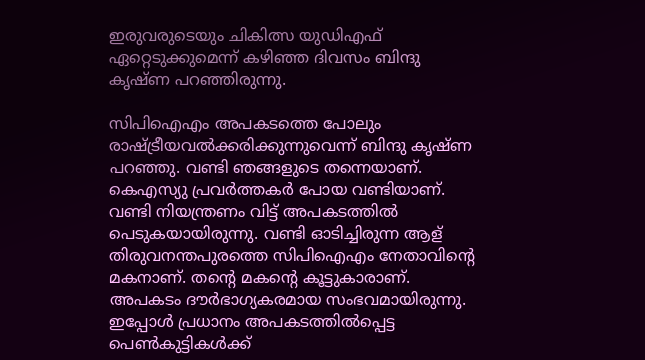ഇരുവരുടെയും ചികിത്സ യുഡിഎഫ് ഏറ്റെടുക്കുമെന്ന് കഴിഞ്ഞ ദിവസം ബിന്ദു കൃഷ്ണ പറഞ്ഞിരുന്നു.

സിപിഐഎം അപകടത്തെ പോലും രാഷ്ട്രീയവൽക്കരിക്കുന്നുവെന്ന് ബിന്ദു കൃഷ്ണ പറഞ്ഞു. വണ്ടി ഞങ്ങളുടെ തന്നെയാണ്. കെഎസ്യു പ്രവർത്തകർ പോയ വണ്ടിയാണ്. വണ്ടി നിയന്ത്രണം വിട്ട് അപകടത്തിൽ പെടുകയായിരുന്നു. വണ്ടി ഓടിച്ചിരുന്ന ആള് തിരുവനന്തപുരത്തെ സിപിഐഎം നേതാവിന്റെ മകനാണ്. തന്റെ മകന്റെ കൂട്ടുകാരാണ്. അപകടം ദൗർഭാഗ്യകരമായ സംഭവമായിരുന്നു. ഇപ്പോൾ പ്രധാനം അപകടത്തിൽപ്പെട്ട പെൺകുട്ടികൾക്ക്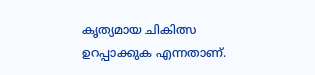കൃത്യമായ ചികിത്സ ഉറപ്പാക്കുക എന്നതാണ്.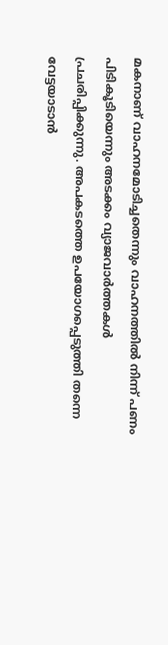മകനാണ് വാഹനമോടിച്ചതെന്നും വാഹനത്തിൽ നിന്ന് പണം പിടികൂടിയെന്നും അടക്കം വ്യാജവാർത്തകൾ പ്രചരിപ്പിക്കുന്നു. അപകടത്തെ ഉപയോഗപ്പെടുത്തി തന്നെ വേട്ടയാടാൻ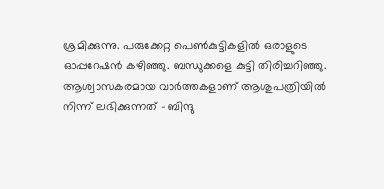ശ്രമിക്കുന്നു. പരുക്കേറ്റ പെൺകുട്ടികളിൽ ഒരാളുടെ ഓപ്പറേഷൻ കഴിഞ്ഞു. ബന്ധുക്കളെ കുട്ടി തിരിച്ചറിഞ്ഞു. ആശ്വാസകരമായ വാർത്തകളാണ് ആശുപത്രിയിൽ നിന്ന് ലഭിക്കുന്നത് – ബിന്ദു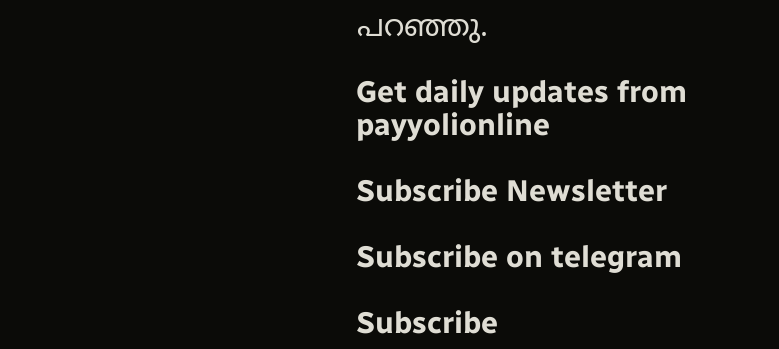പറഞ്ഞു.

Get daily updates from payyolionline

Subscribe Newsletter

Subscribe on telegram

Subscribe